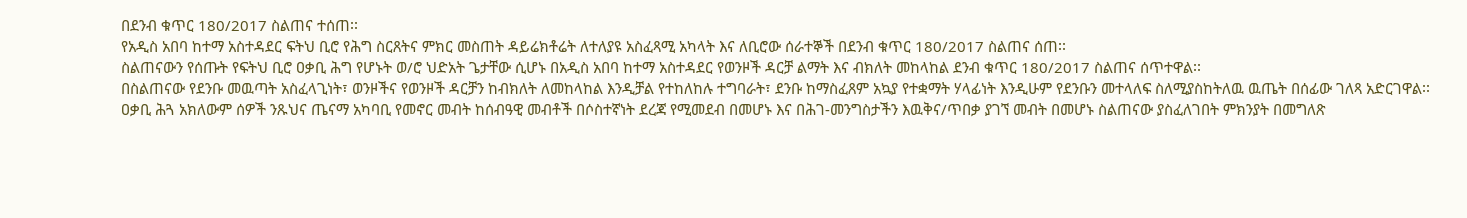በደንብ ቁጥር 180/2017 ስልጠና ተሰጠ፡፡
የአዲስ አበባ ከተማ አስተዳደር ፍትህ ቢሮ የሕግ ስርጸትና ምክር መስጠት ዳይሬክቶሬት ለተለያዩ አስፈጻሚ አካላት እና ለቢሮው ሰራተኞች በደንብ ቁጥር 180/2017 ስልጠና ሰጠ፡፡
ስልጠናውን የሰጡት የፍትህ ቢሮ ዐቃቢ ሕግ የሆኑት ወ/ሮ ህድአት ጌታቸው ሲሆኑ በአዲስ አበባ ከተማ አስተዳደር የወንዞች ዳርቻ ልማት እና ብክለት መከላከል ደንብ ቁጥር 180/2017 ስልጠና ሰጥተዋል፡፡
በስልጠናው የደንቡ መዉጣት አስፈላጊነት፣ ወንዞችና የወንዞች ዳርቻን ከብክለት ለመከላከል እንዲቻል የተከለከሉ ተግባራት፣ ደንቡ ከማስፈጸም አኳያ የተቋማት ሃላፊነት እንዲሁም የደንቡን መተላለፍ ስለሚያስከትለዉ ዉጤት በሰፊው ገለጻ አድርገዋል፡፡
ዐቃቢ ሕጓ አክለውም ሰዎች ንጹህና ጤናማ አካባቢ የመኖር መብት ከሰብዓዊ መብቶች በሶስተኛነት ደረጃ የሚመደብ በመሆኑ እና በሕገ-መንግስታችን እዉቅና/ጥበቃ ያገኘ መብት በመሆኑ ስልጠናው ያስፈለገበት ምክንያት በመግለጽ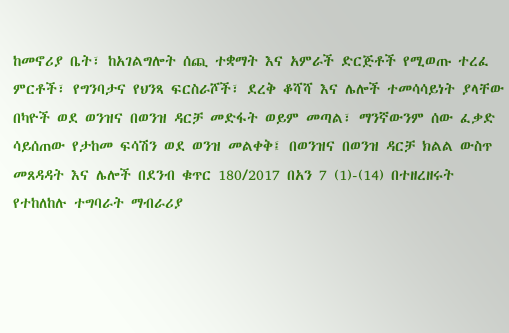ከመኖሪያ ቤት፣ ከአገልግሎት ሰጪ ተቋማት እና አምራች ድርጅቶች የሚወጡ ተረፈ ምርቶች፣ የግንባታና የህንጻ ፍርስራሾች፣ ደረቅ ቆሻሻ እና ሌሎች ተመሳሳይነት ያላቸው በካዮች ወደ ወንዝና በወንዝ ዳርቻ መድፋት ወይም መጣል፣ ማንኛውንም ሰው ፈቃድ ሳይሰጠው የታከመ ፍሳሽን ወደ ወንዝ መልቀቅ፤ በወንዝና በወንዝ ዳርቻ ክልል ውስጥ መጸዳዳት እና ሌሎች በደንብ ቁጥር 180/2017 በአን 7 (1)-(14) በተዘረዘሩት የተከለከሉ ተግባራት ማብራሪያ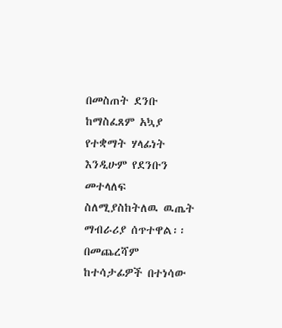በመስጠት ደንቡ ከማስፈጸም አኳያ የተቋማት ሃላፊነት እንዲሁም የደንቡን መተላለፍ ስለሚያስከትለዉ ዉጤት ማብራሪያ ሰጥተዋል፡፡
በመጨረሻም ከተሳታፊዎች በተነሳው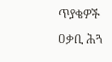ጥያቄዎች ዐቃቢ ሕጓ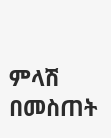ምላሽ በመስጠት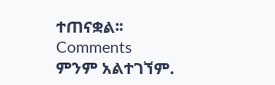ተጠናቋል፡፡
Comments
ምንም አልተገኘም.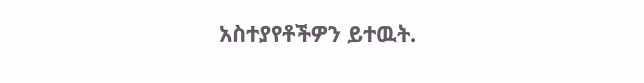አስተያየቶችዎን ይተዉት.